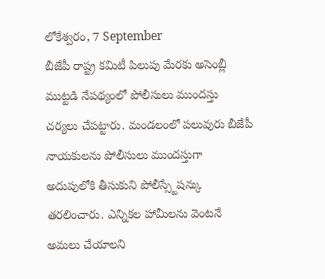లోకేశ్వరం, 7 September
బీజేపీ రాష్ట్ర కమిటీ పిలుపు మేరకు అసెంబ్లీ ముట్టడి నేపథ్యంలో పోలీసులు ముందస్తు చర్యలు చేపట్టారు. మండలంలో పలువురు బీజేపీ నాయకులను పోలీసులు ముందస్తుగా అదుపులోకి తీసుకుని పోలీస్స్టేషన్కు తరలించారు. ఎన్నికల హామీలను వెంటనే అమలు చేయాలని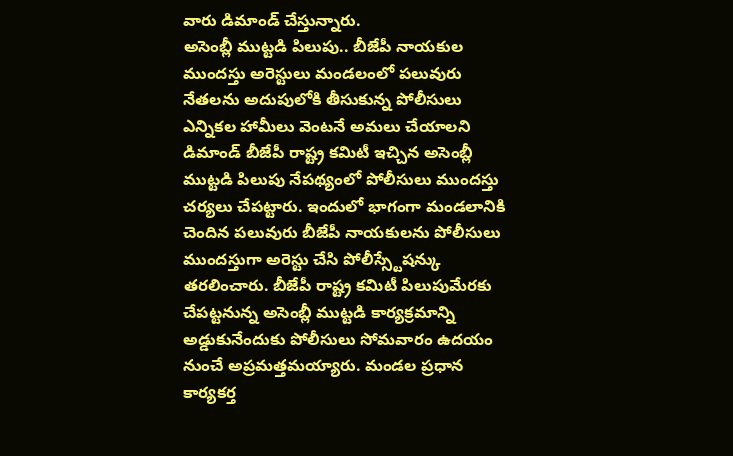వారు డిమాండ్ చేస్తున్నారు.
అసెంబ్లీ ముట్టడి పిలుపు.. బీజేపీ నాయకుల ముందస్తు అరెస్టులు మండలంలో పలువురు నేతలను అదుపులోకి తీసుకున్న పోలీసులు ఎన్నికల హామీలు వెంటనే అమలు చేయాలని డిమాండ్ బీజేపీ రాష్ట్ర కమిటీ ఇచ్చిన అసెంబ్లీ ముట్టడి పిలుపు నేపథ్యంలో పోలీసులు ముందస్తు చర్యలు చేపట్టారు. ఇందులో భాగంగా మండలానికి చెందిన పలువురు బీజేపీ నాయకులను పోలీసులు ముందస్తుగా అరెస్టు చేసి పోలీస్స్టేషన్కు తరలించారు. బీజేపీ రాష్ట్ర కమిటీ పిలుపుమేరకు చేపట్టనున్న అసెంబ్లీ ముట్టడి కార్యక్రమాన్ని అడ్డుకునేందుకు పోలీసులు సోమవారం ఉదయం నుంచే అప్రమత్తమయ్యారు. మండల ప్రధాన కార్యకర్త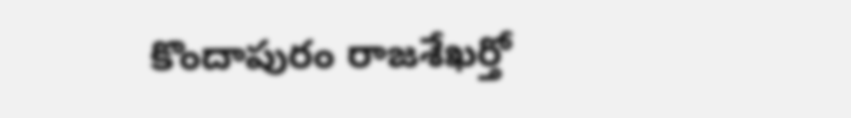కొందాపురం రాజశేఖర్తో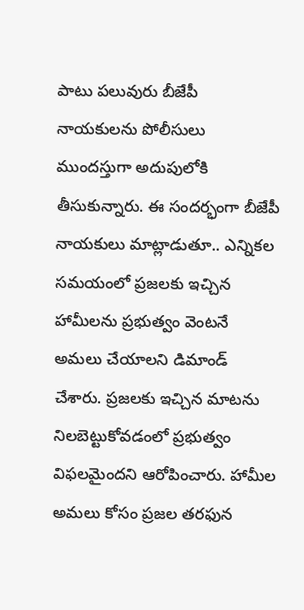పాటు పలువురు బీజేపీ నాయకులను పోలీసులు ముందస్తుగా అదుపులోకి తీసుకున్నారు. ఈ సందర్భంగా బీజేపీ నాయకులు మాట్లాడుతూ.. ఎన్నికల సమయంలో ప్రజలకు ఇచ్చిన హామీలను ప్రభుత్వం వెంటనే అమలు చేయాలని డిమాండ్ చేశారు. ప్రజలకు ఇచ్చిన మాటను నిలబెట్టుకోవడంలో ప్రభుత్వం విఫలమైందని ఆరోపించారు. హామీల అమలు కోసం ప్రజల తరఫున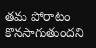తమ పోరాటం కొనసాగుతుందని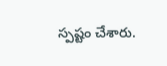స్పష్టం చేశారు.